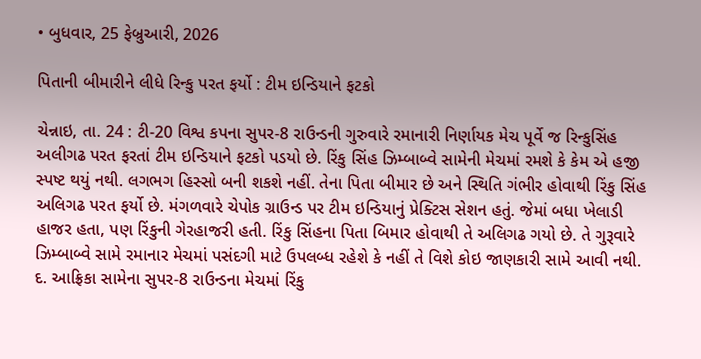• બુધવાર, 25 ફેબ્રુઆરી, 2026

પિતાની બીમારીને લીધે રિન્કુ પરત ફર્યો : ટીમ ઇન્ડિયાને ફટકો

ચેન્નાઇ, તા. 24 : ટી-20 વિશ્વ કપના સુપર-8 રાઉન્ડની ગુરુવારે રમાનારી નિર્ણાયક મેચ પૂર્વે જ રિન્કુસિંહ અલીગઢ પરત ફરતાં ટીમ ઇન્ડિયાને ફટકો પડયો છે. રિંકુ સિંહ ઝિમ્બાબ્વે સામેની મેચમાં રમશે કે કેમ એ હજી સ્પષ્ટ થયું નથી. લગભગ હિસ્સો બની શકશે નહીં. તેના પિતા બીમાર છે અને સ્થિતિ ગંભીર હોવાથી રિંકુ સિંહ અલિગઢ પરત ફર્યો છે. મંગળવારે ચેપોક ગ્રાઉન્ડ પર ટીમ ઇન્ડિયાનું પ્રેક્ટિસ સેશન હતું. જેમાં બધા ખેલાડી હાજર હતા, પણ રિંકુની ગેરહાજરી હતી. રિંકુ સિંહના પિતા બિમાર હોવાથી તે અલિગઢ ગયો છે. તે ગુરૂવારે ઝિમ્બાબ્વે સામે રમાનાર મેચમાં પસંદગી માટે ઉપલબ્ધ રહેશે કે નહીં તે વિશે કોઇ જાણકારી સામે આવી નથી. દ. આફ્રિકા સામેના સુપર-8 રાઉન્ડના મેચમાં રિંકુ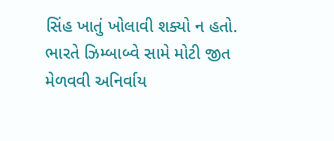સિંહ ખાતું ખોલાવી શક્યો ન હતો. ભારતે ઝિમ્બાબ્વે સામે મોટી જીત મેળવવી અનિર્વાય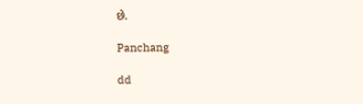છે.

Panchang

dd